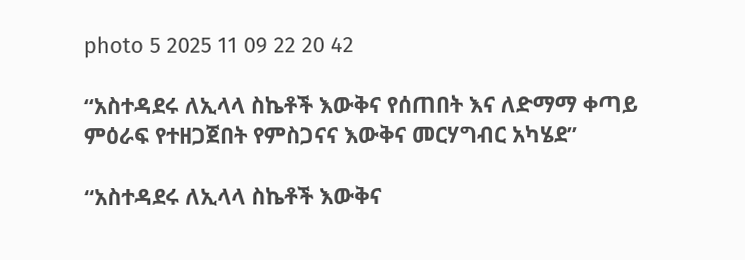photo 5 2025 11 09 22 20 42

“አስተዳደሩ ለኢላላ ስኬቶች እውቅና የሰጠበት እና ለድማማ ቀጣይ ምዕራፍ የተዘጋጀበት የምስጋናና እውቅና መርሃግብር አካሄደ”

“አስተዳደሩ ለኢላላ ስኬቶች እውቅና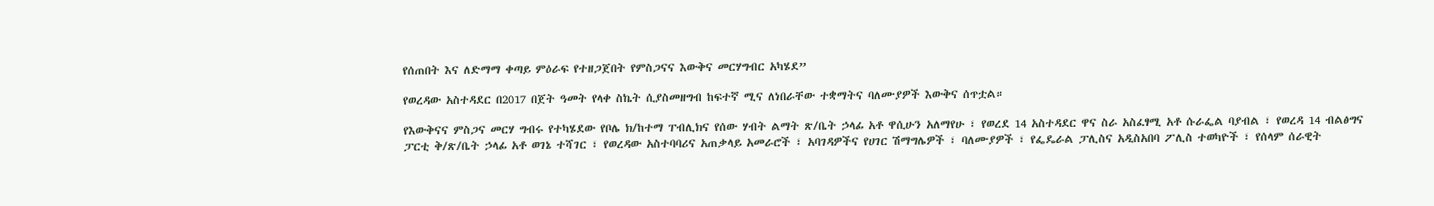የሰጠበት እና ለድማማ ቀጣይ ምዕራፍ የተዘጋጀበት የምስጋናና እውቅና መርሃግብር አካሄደ”

የወረዳው አስተዳደር በ2017 በጀት ዓመት የላቀ ስኬት ሲያስመዘግብ ከፍተኛ ሚና ለነበራቸው ተቋማትና ባለሙያዎች እውቅና ሰጥቷል።

የእውቅናና ምስጋና መርሃ ግብሩ የተካሄደው የቦሌ ክ/ከተማ ፐብሊክና የሰው ሃብት ልማት ጽ/ቤት ኃላፊ አቶ ዋሲሁን አለማየሁ ፣ የወረደ 14 አስተዳደር ዋና ስራ አስፈፃሚ አቶ ሱራፌል ባያብል ፣ የወረዳ 14 ብልፅግና ፓርቲ ቅ/ጽ/ቤት ኃላፊ አቶ ወገኔ ተሻገር ፣ የወረዳው አስተባባሪና አጠቃላይ አመራሮች ፣ አባገዳዎችና የሀገር ሽማግሌዎች ፣ ባለሙያዎች ፣ የፌዴራል ፓሊስና አዲስአበባ ፖሊስ ተወካዮች ፣ የሰላም ሰራዊት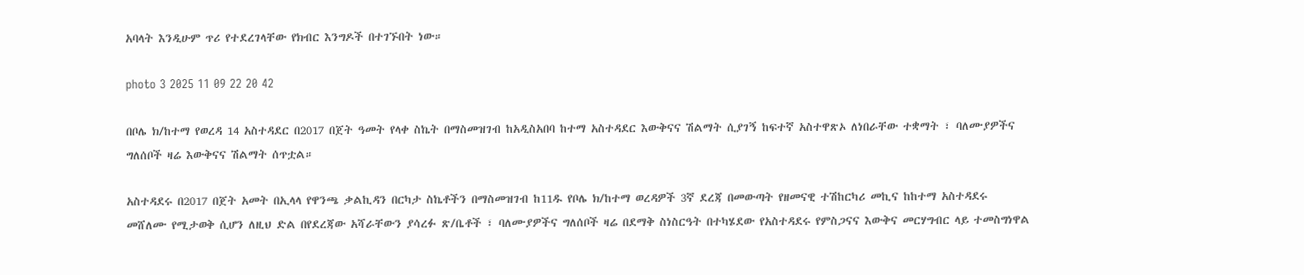አባላት እንዲሁም ጥሪ የተደረገላቸው የክብር እንግዶች በተገኙበት ነው።

photo 3 2025 11 09 22 20 42

በቦሌ ክ/ከተማ የወረዳ 14 አስተዳደር በ2017 በጀት ዓመት የላቀ ስኬት በማስመዝገብ ከአዲስአበባ ከተማ አስተዳደር እውቅናና ሽልማት ሲያገኝ ከፍተኛ አስተዋጽኦ ለነበራቸው ተቋማት ፣ ባለሙያዎችና ግለሰቦች ዛሬ እውቅናና ሽልማት ሰጥቷል።

አስተዳደሩ በ2017 በጀት አመት በኢላላ የዋንጫ ቃልኪዳን በርካታ ስኬቶችን በማስመዝገብ ከ11ዱ የቦሌ ክ/ከተማ ወረዳዎች 3ኛ ደረጃ በመውጣት የዘመናዊ ተሽከርካሪ መኪና ከከተማ አስተዳደሩ መሸለሙ የሚታወቅ ሲሆን ለዚህ ድል በየደረጃው አሻራቸውን ያሳረፉ ጽ/ቤቶች ፣ ባለሙያዎችና ግለሰቦች ዛሬ በደማቅ ስነስርዓት በተካሄደው የአስተዳደሩ የምስጋናና እውቅና መርሃግብር ላይ ተመስግነዋል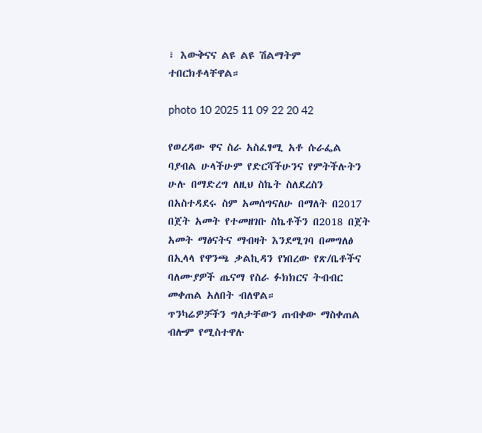፣ እውቅናና ልዩ ልዩ ሽልማትም ተበርክቶላቸዋል።

photo 10 2025 11 09 22 20 42

የወረዳው ዋና ስራ አስፈፃሚ አቶ ሱራፌል ባያብል ሁላችሁም የድርሻችሁንና የምትችሉትን ሁሉ በማድረግ ለዚህ ስኬት ስለደረስን በአስተዳደሩ ስም አመሰግናለሁ በማለት በ2017 በጀት አመት የተመዘገቡ ስኬቶችን በ2018 በጀት አመት ማፅናትና ማብዛት እንደሚገባ በመግለፅ በኢላላ የዋንጫ ቃልኪዳን የነበረው የጽ/ቤቶችና ባለሙያዎች ጤናማ የስራ ፉክክርና ትብብር መቀጠል አለበት ብለዋል።
ጥንካሬዎቻችን ግለታቸውን ጠብቀው ማስቀጠል ብሎም የሚስተዋሉ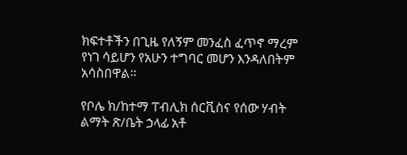ክፍተቶችን በጊዜ የለኝም መንፈስ ፈጥኖ ማረም የነገ ሳይሆን የአሁን ተግባር መሆን እንዳለበትም አሳስበዋል።

የቦሌ ክ/ከተማ ፐብሊክ ሰርቪስና የሰው ሃብት ልማት ጽ/ቤት ኃላፊ አቶ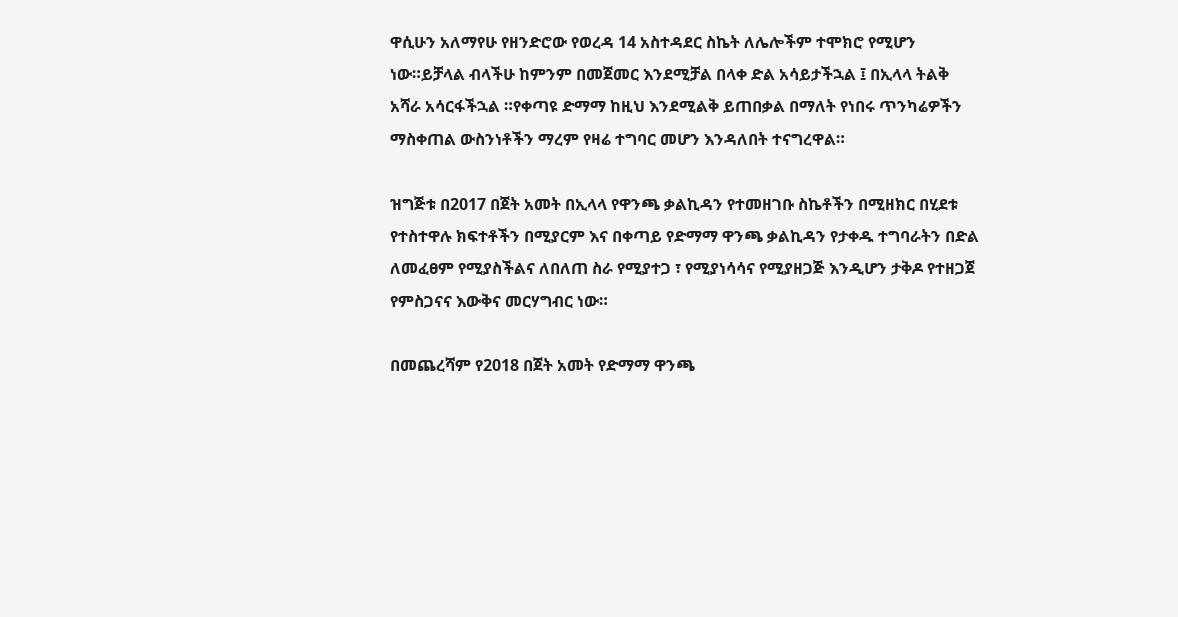ዋሲሁን አለማየሁ የዘንድሮው የወረዳ 14 አስተዳደር ስኬት ለሌሎችም ተሞክሮ የሚሆን ነው።ይቻላል ብላችሁ ከምንም በመጀመር እንደሚቻል በላቀ ድል አሳይታችኋል ፤ በኢላላ ትልቅ አሻራ አሳርፋችኋል ።የቀጣዩ ድማማ ከዚህ እንደሚልቅ ይጠበቃል በማለት የነበሩ ጥንካሬዎችን ማስቀጠል ውስንነቶችን ማረም የዛሬ ተግባር መሆን እንዳለበት ተናግረዋል።

ዝግጅቱ በ2017 በጀት አመት በኢላላ የዋንጫ ቃልኪዳን የተመዘገቡ ስኬቶችን በሚዘክር በሂደቱ የተስተዋሉ ክፍተቶችን በሚያርም እና በቀጣይ የድማማ ዋንጫ ቃልኪዳን የታቀዱ ተግባራትን በድል ለመፈፀም የሚያስችልና ለበለጠ ስራ የሚያተጋ ፣ የሚያነሳሳና የሚያዘጋጅ እንዲሆን ታቅዶ የተዘጋጀ የምስጋናና እውቅና መርሃግብር ነው።

በመጨረሻም የ2018 በጀት አመት የድማማ ዋንጫ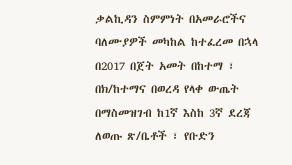ቃልኪዳን ስምምነት በአመራሮችና ባለሙያዎች መካከል ከተፈረመ በኋላ
በ2017 በጀት አመት በከተማ ፣ በክ/ከተማና በወረዳ የላቀ ውጤት በማስመዝገብ ከ1ኛ እስከ 3ኛ ደረጃ ለወጡ ጽ/ቤቶች ፣ የቡድን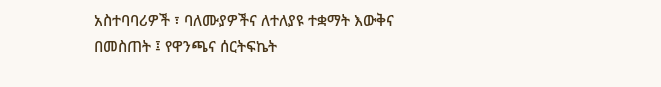አስተባባሪዎች ፣ ባለሙያዎችና ለተለያዩ ተቋማት እውቅና በመስጠት ፤ የዋንጫና ሰርትፍኬት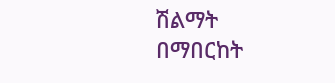ሽልማት በማበርከት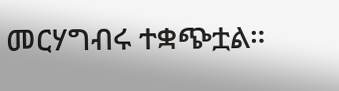መርሃግብሩ ተቋጭቷል።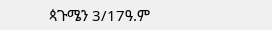ጳጉሜን 3/17ዓ.ም